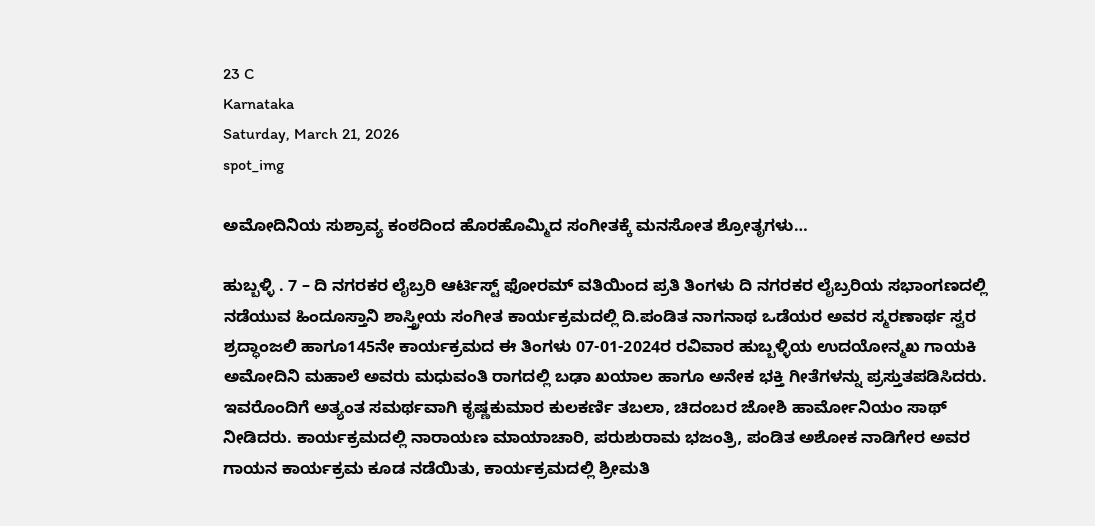23 C
Karnataka
Saturday, March 21, 2026
spot_img

ಅಮೋದಿನಿಯ ಸುಶ್ರಾವ್ಯ ಕಂಠದಿಂದ ಹೊರಹೊಮ್ಮಿದ ಸಂಗೀತಕ್ಕೆ ಮನಸೋತ ಶ್ರೋತೃಗಳು…

ಹುಬ್ಬಳ್ಳಿ . 7 – ದಿ ನಗರಕರ ಲೈಬ್ರರಿ ಆರ್ಟಿಸ್ಟ್ ಫೋರಮ್ ವತಿಯಿಂದ ಪ್ರತಿ ತಿಂಗಳು ದಿ ನಗರಕರ ಲೈಬ್ರರಿಯ ಸಭಾಂಗಣದಲ್ಲಿ ನಡೆಯುವ ಹಿಂದೂಸ್ತಾನಿ ಶಾಸ್ತ್ರೀಯ ಸಂಗೀತ ಕಾರ್ಯಕ್ರಮದಲ್ಲಿ ದಿ.ಪಂಡಿತ ನಾಗನಾಥ ಒಡೆಯರ ಅವರ ಸ್ಮರಣಾರ್ಥ ಸ್ವರ ಶ್ರದ್ಧಾಂಜಲಿ ಹಾಗೂ145ನೇ ಕಾರ್ಯಕ್ರಮದ ಈ ತಿಂಗಳು 07-01-2024ರ ರವಿವಾರ ಹುಬ್ಬಳ್ಳಿಯ ಉದಯೋನ್ಮಖ ಗಾಯಕಿ ಅಮೋದಿನಿ ಮಹಾಲೆ ಅವರು ಮಧುವಂತಿ ರಾಗದಲ್ಲಿ ಬಢಾ ಖಯಾಲ ಹಾಗೂ ಅನೇಕ ಭಕ್ತಿ ಗೀತೆಗಳನ್ನು ಪ್ರಸ್ತುತಪಡಿಸಿದರು. ಇವರೊಂದಿಗೆ ಅತ್ಯಂತ ಸಮರ್ಥವಾಗಿ ಕೃಷ್ಣಕುಮಾರ ಕುಲಕರ್ಣಿ ತಬಲಾ, ಚಿದಂಬರ ಜೋಶಿ ಹಾರ್ಮೋನಿಯಂ ಸಾಥ್ ನೀಡಿದರು. ಕಾರ್ಯಕ್ರಮದಲ್ಲಿ ನಾರಾಯಣ ಮಾಯಾಚಾರಿ, ಪರುಶುರಾಮ ಭಜಂತ್ರಿ, ಪಂಡಿತ ಅಶೋಕ ನಾಡಿಗೇರ ಅವರ ಗಾಯನ ಕಾರ್ಯಕ್ರಮ ಕೂಡ ನಡೆಯಿತು, ಕಾರ್ಯಕ್ರಮದಲ್ಲಿ ಶ್ರೀಮತಿ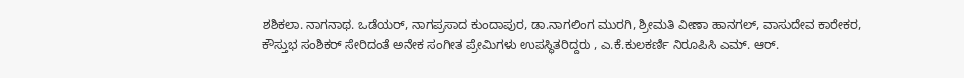ಶಶಿಕಲಾ. ನಾಗನಾಥ. ಒಡೆಯರ್, ನಾಗಪ್ರಸಾದ ಕುಂದಾಪುರ, ಡಾ.ನಾಗಲಿಂಗ ಮುರಗಿ, ಶ್ರೀಮತಿ ವೀಣಾ ಹಾನಗಲ್, ವಾಸುದೇವ ಕಾರೇಕರ, ಕೌಸ್ತುಭ ಸಂಶಿಕರ್ ಸೇರಿದಂತೆ ಅನೇಕ ಸಂಗೀತ ಪ್ರೇಮಿಗಳು ಉಪಸ್ಥಿತರಿದ್ದರು , ಎ.ಕೆ.ಕುಲಕರ್ಣಿ ನಿರೂಪಿಸಿ ಎಮ್. ಆರ್.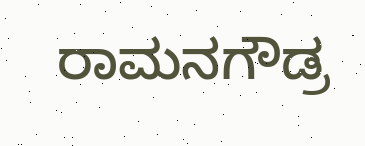ರಾಮನಗೌಡ್ರ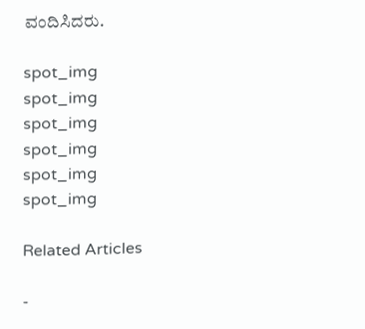ವಂದಿಸಿದರು.

spot_img
spot_img
spot_img
spot_img
spot_img
spot_img

Related Articles

-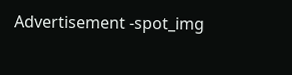Advertisement -spot_img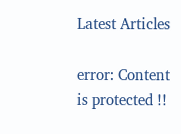Latest Articles

error: Content is protected !!